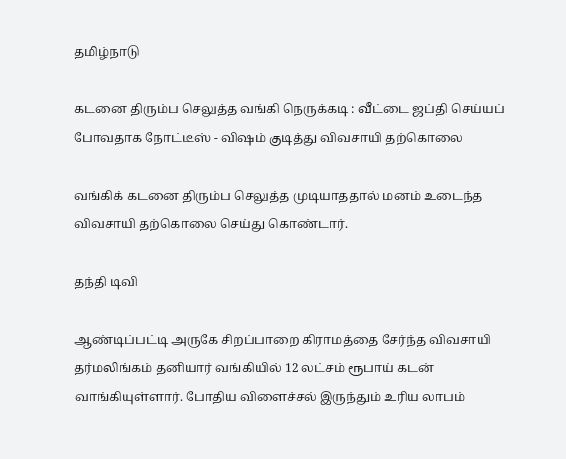தமிழ்நாடு

கடனை திரும்ப செலுத்த வங்கி நெருக்கடி : வீட்டை ஜப்தி செய்யப் போவதாக நோட்டீஸ் - விஷம் குடித்து விவசாயி தற்கொலை

வங்கிக் கடனை திரும்ப செலுத்த முடியாததால் மனம் உடைந்த விவசாயி தற்கொலை செய்து கொண்டார்.

தந்தி டிவி

ஆண்டிப்பட்டி அருகே சிறப்பாறை கிராமத்தை சேர்ந்த விவசாயி தர்மலிங்கம் தனியார் வங்கியில் 12 லட்சம் ரூபாய் கடன் வாங்கியுள்ளார். போதிய விளைச்சல் இருந்தும் உரிய லாபம்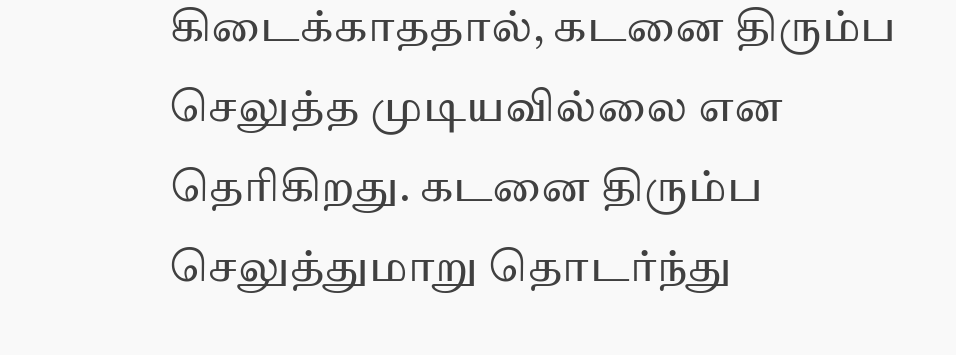கிடைக்காததால், கடனை திரும்ப செலுத்த முடியவில்லை என தெரிகிறது. கடனை திரும்ப செலுத்துமாறு தொடர்ந்து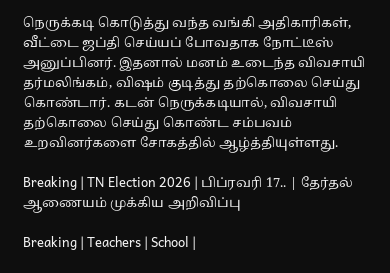நெருக்கடி கொடுத்து வந்த வங்கி அதிகாரிகள், வீட்டை ஜப்தி செய்யப் போவதாக நோட்டீஸ் அனுப்பினர். இதனால் மனம் உடைந்த விவசாயி தர்மலிங்கம், விஷம் குடித்து தற்கொலை செய்து கொண்டார். கடன் நெருக்கடியால், விவசாயி தற்கொலை செய்து கொண்ட சம்பவம் உறவினர்களை சோகத்தில் ஆழ்த்தியுள்ளது.

Breaking | TN Election 2026 | பிப்ரவரி 17.. | தேர்தல் ஆணையம் முக்கிய அறிவிப்பு

Breaking | Teachers | School |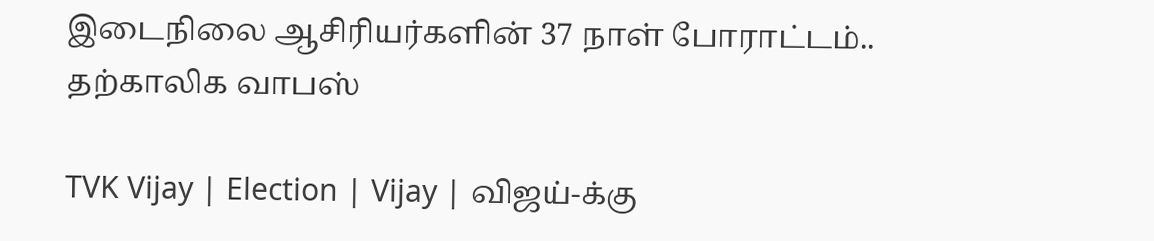இடைநிலை ஆசிரியர்களின் 37 நாள் போராட்டம்.. தற்காலிக வாபஸ்

TVK Vijay | Election | Vijay | விஜய்-க்கு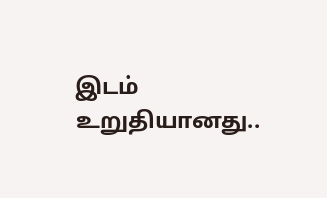இடம் உறுதியானது..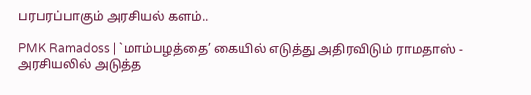பரபரப்பாகும் அரசியல் களம்..

PMK Ramadoss | `மாம்பழத்தை’ கையில் எடுத்து அதிரவிடும் ராமதாஸ் - அரசியலில் அடுத்த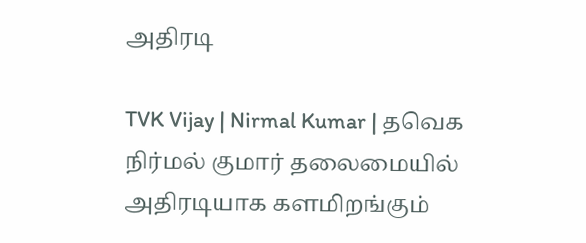அதிரடி

TVK Vijay | Nirmal Kumar | தவெக நிர்மல் குமார் தலைமையில் அதிரடியாக களமிறங்கும்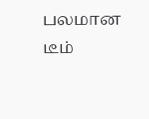பலமான டீம்